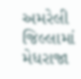અમરેલી જિલ્લામાં મેધરાજા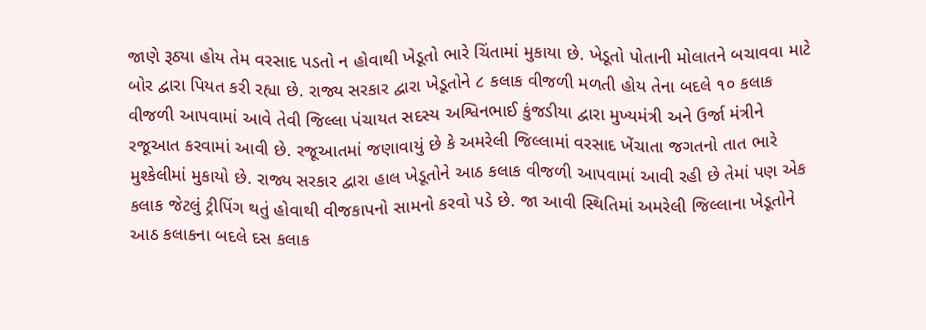જાણે રૂઠ્યા હોય તેમ વરસાદ પડતો ન હોવાથી ખેડૂતો ભારે ચિંતામાં મુકાયા છે. ખેડૂતો પોતાની મોલાતને બચાવવા માટે બોર દ્વારા પિયત કરી રહ્યા છે. રાજ્ય સરકાર દ્વારા ખેડૂતોને ૮ કલાક વીજળી મળતી હોય તેના બદલે ૧૦ કલાક વીજળી આપવામાં આવે તેવી જિલ્લા પંચાયત સદસ્ય અશ્વિનભાઈ કુંજડીયા દ્વારા મુખ્યમંત્રી અને ઉર્જા મંત્રીને રજૂઆત કરવામાં આવી છે. રજૂઆતમાં જણાવાયું છે કે અમરેલી જિલ્લામાં વરસાદ ખેંચાતા જગતનો તાત ભારે મુશ્કેલીમાં મુકાયો છે. રાજ્ય સરકાર દ્વારા હાલ ખેડૂતોને આઠ કલાક વીજળી આપવામાં આવી રહી છે તેમાં પણ એક કલાક જેટલું ટ્રીપિંગ થતું હોવાથી વીજકાપનો સામનો કરવો પડે છે. જા આવી સ્થિતિમાં અમરેલી જિલ્લાના ખેડૂતોને આઠ કલાકના બદલે દસ કલાક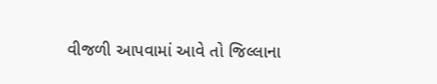વીજળી આપવામાં આવે તો જિલ્લાના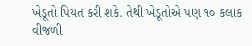ખેડૂતો પિયત કરી શકે. તેથી ખેડૂતોએ પણ ૧૦ કલાક વીજળી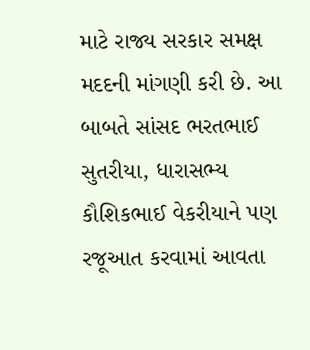માટે રાજ્ય સરકાર સમક્ષ મદદની માંગણી કરી છે. આ બાબતે સાંસદ ભરતભાઈ સુતરીયા, ધારાસભ્ય કૌશિકભાઈ વેકરીયાને પણ રજૂઆત કરવામાં આવતા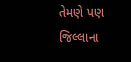તેમણે પણ જિલ્લાના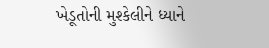ખેડૂતોની મુશ્કેલીને ધ્યાને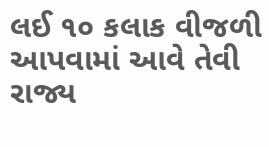લઈ ૧૦ કલાક વીજળી આપવામાં આવે તેવી રાજ્ય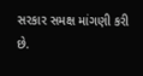સરકાર સમક્ષ માંગણી કરી છે.